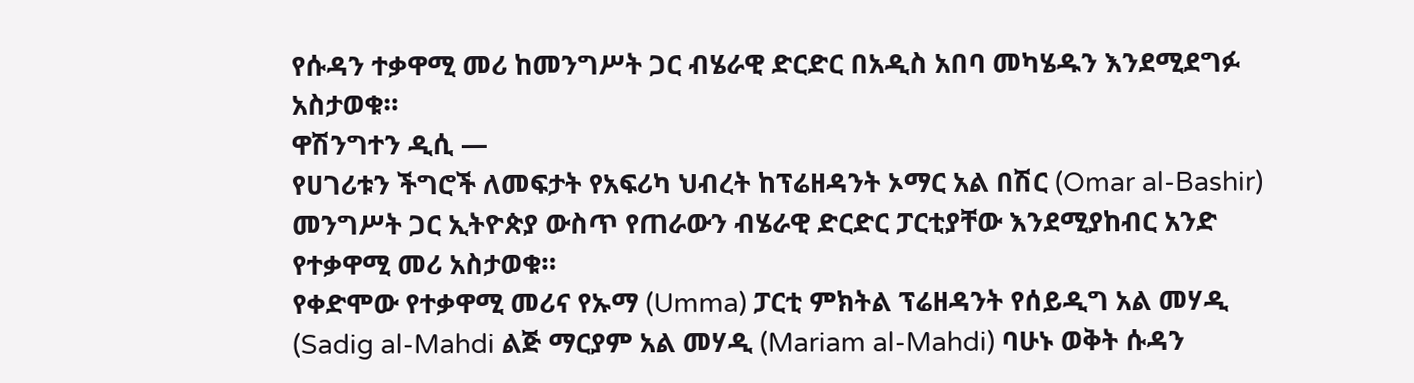የሱዳን ተቃዋሚ መሪ ከመንግሥት ጋር ብሄራዊ ድርድር በአዲስ አበባ መካሄዱን እንደሚደግፉ አስታወቁ።
ዋሽንግተን ዲሲ —
የሀገሪቱን ችግሮች ለመፍታት የአፍሪካ ህብረት ከፕሬዘዳንት ኦማር አል በሽር (Omar al-Bashir) መንግሥት ጋር ኢትዮጵያ ውስጥ የጠራውን ብሄራዊ ድርድር ፓርቲያቸው እንደሚያከብር አንድ የተቃዋሚ መሪ አስታወቁ።
የቀድሞው የተቃዋሚ መሪና የኡማ (Umma) ፓርቲ ምክትል ፕሬዘዳንት የሰይዲግ አል መሃዲ (Sadig al-Mahdi ልጅ ማርያም አል መሃዲ (Mariam al-Mahdi) ባሁኑ ወቅት ሱዳን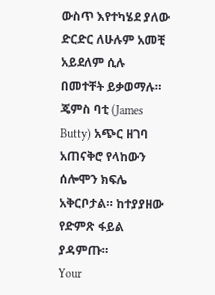ውስጥ እየተካሄደ ያለው ድርድር ለሁሉም አመቺ አይደለም ሲሉ በመተቸት ይቃወማሉ።
ጄምስ ባቲ (James Butty) አጭር ዘገባ አጠናቅሮ የላከውን ሰሎሞን ክፍሌ አቅርቦታል። ከተያያዘው የድምጽ ፋይል ያዳምጡ።
Your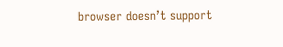browser doesn’t support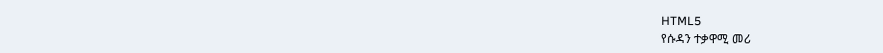HTML5
የሱዳን ተቃዋሚ መሪ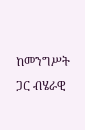ከመንግሥት ጋር ብሄራዊ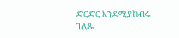ድርድር እንደሚያከብሩ ገለጹ